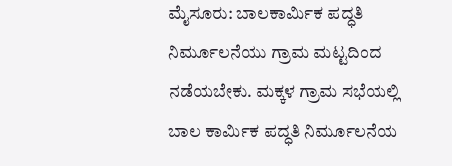ಮೈಸೂರು: ಬಾಲಕಾರ್ಮಿಕ ಪದ್ಧತಿ ನಿರ್ಮೂಲನೆಯು ಗ್ರಾಮ ಮಟ್ಟದಿಂದ ನಡೆಯಬೇಕು. ಮಕ್ಕಳ ಗ್ರಾಮ ಸಭೆಯಲ್ಲಿ ಬಾಲ ಕಾರ್ಮಿಕ ಪದ್ಧತಿ ನಿರ್ಮೂಲನೆಯ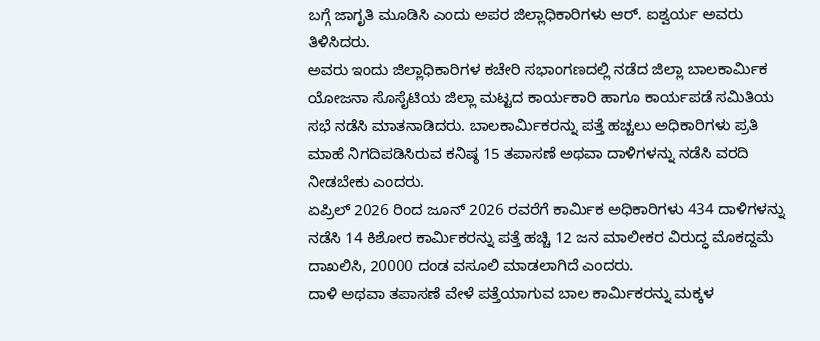ಬಗ್ಗೆ ಜಾಗೃತಿ ಮೂಡಿಸಿ ಎಂದು ಅಪರ ಜಿಲ್ಲಾಧಿಕಾರಿಗಳು ಆರ್. ಐಶ್ವರ್ಯ ಅವರು ತಿಳಿಸಿದರು.
ಅವರು ಇಂದು ಜಿಲ್ಲಾಧಿಕಾರಿಗಳ ಕಚೇರಿ ಸಭಾಂಗಣದಲ್ಲಿ ನಡೆದ ಜಿಲ್ಲಾ ಬಾಲಕಾರ್ಮಿಕ ಯೋಜನಾ ಸೊಸೈಟಿಯ ಜಿಲ್ಲಾ ಮಟ್ಟದ ಕಾರ್ಯಕಾರಿ ಹಾಗೂ ಕಾರ್ಯಪಡೆ ಸಮಿತಿಯ ಸಭೆ ನಡೆಸಿ ಮಾತನಾಡಿದರು. ಬಾಲಕಾರ್ಮಿಕರನ್ನು ಪತ್ತೆ ಹಚ್ಚಲು ಅಧಿಕಾರಿಗಳು ಪ್ರತಿ ಮಾಹೆ ನಿಗದಿಪಡಿಸಿರುವ ಕನಿಷ್ಠ 15 ತಪಾಸಣೆ ಅಥವಾ ದಾಳಿಗಳನ್ನು ನಡೆಸಿ ವರದಿ ನೀಡಬೇಕು ಎಂದರು.
ಏಪ್ರಿಲ್ 2026 ರಿಂದ ಜೂನ್ 2026 ರವರೆಗೆ ಕಾರ್ಮಿಕ ಅಧಿಕಾರಿಗಳು 434 ದಾಳಿಗಳನ್ನು ನಡೆಸಿ 14 ಕಿಶೋರ ಕಾರ್ಮಿಕರನ್ನು ಪತ್ತೆ ಹಚ್ಚಿ 12 ಜನ ಮಾಲೀಕರ ವಿರುದ್ಧ ಮೊಕದ್ದಮೆ ದಾಖಲಿಸಿ, 20000 ದಂಡ ವಸೂಲಿ ಮಾಡಲಾಗಿದೆ ಎಂದರು.
ದಾಳಿ ಅಥವಾ ತಪಾಸಣೆ ವೇಳೆ ಪತ್ತೆಯಾಗುವ ಬಾಲ ಕಾರ್ಮಿಕರನ್ನು ಮಕ್ಕಳ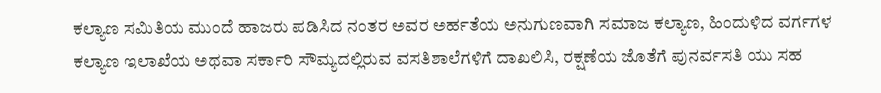ಕಲ್ಯಾಣ ಸಮಿತಿಯ ಮುಂದೆ ಹಾಜರು ಪಡಿಸಿದ ನಂತರ ಅವರ ಅರ್ಹತೆಯ ಅನುಗುಣವಾಗಿ ಸಮಾಜ ಕಲ್ಯಾಣ, ಹಿಂದುಳಿದ ವರ್ಗಗಳ ಕಲ್ಯಾಣ ಇಲಾಖೆಯ ಅಥವಾ ಸರ್ಕಾರಿ ಸೌಮ್ಯದಲ್ಲಿರುವ ವಸತಿಶಾಲೆಗಳಿಗೆ ದಾಖಲಿಸಿ, ರಕ್ಷಣೆಯ ಜೊತೆಗೆ ಪುನರ್ವಸತಿ ಯು ಸಹ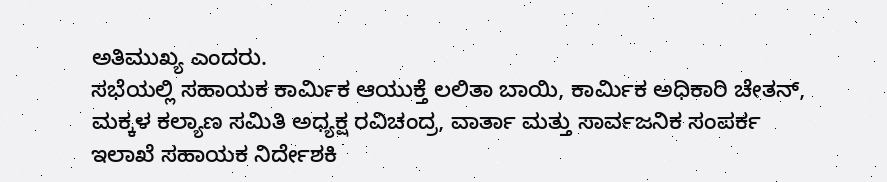ಅತಿಮುಖ್ಯ ಎಂದರು.
ಸಭೆಯಲ್ಲಿ ಸಹಾಯಕ ಕಾರ್ಮಿಕ ಆಯುಕ್ತೆ ಲಲಿತಾ ಬಾಯಿ, ಕಾರ್ಮಿಕ ಅಧಿಕಾರಿ ಚೇತನ್, ಮಕ್ಕಳ ಕಲ್ಯಾಣ ಸಮಿತಿ ಅಧ್ಯಕ್ಷ ರವಿಚಂದ್ರ, ವಾರ್ತಾ ಮತ್ತು ಸಾರ್ವಜನಿಕ ಸಂಪರ್ಕ ಇಲಾಖೆ ಸಹಾಯಕ ನಿರ್ದೇಶಕಿ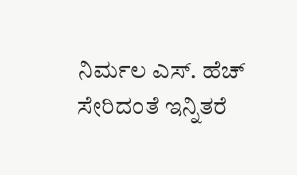ನಿರ್ಮಲ ಎಸ್. ಹೆಚ್ ಸೇರಿದಂತೆ ಇನ್ನಿತರೆ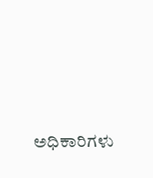ಅಧಿಕಾರಿಗಳು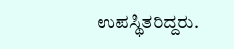ಉಪಸ್ಥಿತರಿದ್ದರು.